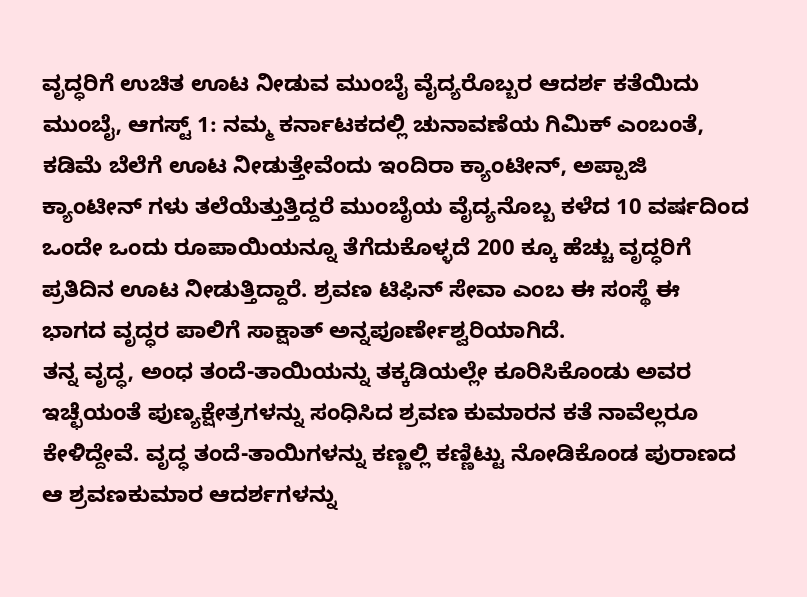ವೃದ್ಧರಿಗೆ ಉಚಿತ ಊಟ ನೀಡುವ ಮುಂಬೈ ವೈದ್ಯರೊಬ್ಬರ ಆದರ್ಶ ಕತೆಯಿದು
ಮುಂಬೈ, ಆಗಸ್ಟ್ 1: ನಮ್ಮ ಕರ್ನಾಟಕದಲ್ಲಿ ಚುನಾವಣೆಯ ಗಿಮಿಕ್ ಎಂಬಂತೆ, ಕಡಿಮೆ ಬೆಲೆಗೆ ಊಟ ನೀಡುತ್ತೇವೆಂದು ಇಂದಿರಾ ಕ್ಯಾಂಟೀನ್, ಅಪ್ಪಾಜಿ ಕ್ಯಾಂಟೀನ್ ಗಳು ತಲೆಯೆತ್ತುತ್ತಿದ್ದರೆ ಮುಂಬೈಯ ವೈದ್ಯನೊಬ್ಬ ಕಳೆದ 10 ವರ್ಷದಿಂದ ಒಂದೇ ಒಂದು ರೂಪಾಯಿಯನ್ನೂ ತೆಗೆದುಕೊಳ್ಳದೆ 200 ಕ್ಕೂ ಹೆಚ್ಚು ವೃದ್ಧರಿಗೆ ಪ್ರತಿದಿನ ಊಟ ನೀಡುತ್ತಿದ್ದಾರೆ. ಶ್ರವಣ ಟಿಫಿನ್ ಸೇವಾ ಎಂಬ ಈ ಸಂಸ್ಥೆ ಈ ಭಾಗದ ವೃದ್ಧರ ಪಾಲಿಗೆ ಸಾಕ್ಷಾತ್ ಅನ್ನಪೂರ್ಣೇಶ್ವರಿಯಾಗಿದೆ.
ತನ್ನ ವೃದ್ಧ, ಅಂಧ ತಂದೆ-ತಾಯಿಯನ್ನು ತಕ್ಕಡಿಯಲ್ಲೇ ಕೂರಿಸಿಕೊಂಡು ಅವರ ಇಚ್ಛೆಯಂತೆ ಪುಣ್ಯಕ್ಷೇತ್ರಗಳನ್ನು ಸಂಧಿಸಿದ ಶ್ರವಣ ಕುಮಾರನ ಕತೆ ನಾವೆಲ್ಲರೂ ಕೇಳಿದ್ದೇವೆ. ವೃದ್ಧ ತಂದೆ-ತಾಯಿಗಳನ್ನು ಕಣ್ಣಲ್ಲಿ ಕಣ್ಣಿಟ್ಟು ನೋಡಿಕೊಂಡ ಪುರಾಣದ ಆ ಶ್ರವಣಕುಮಾರ ಆದರ್ಶಗಳನ್ನು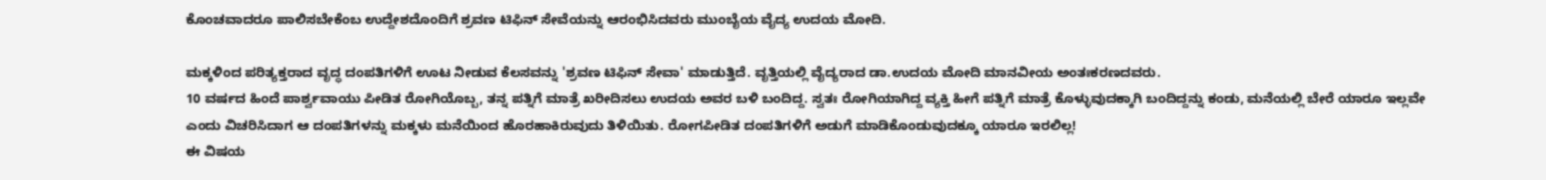ಕೊಂಚವಾದರೂ ಪಾಲಿಸಬೇಕೆಂಬ ಉದ್ದೇಶದೊಂದಿಗೆ ಶ್ರವಣ ಟಿಫಿನ್ ಸೇವೆಯನ್ನು ಆರಂಭಿಸಿದವರು ಮುಂಬೈಯ ವೈದ್ಯ ಉದಯ ಮೋದಿ.

ಮಕ್ಕಳಿಂದ ಪರಿತ್ಯಕ್ತರಾದ ವೃದ್ಧ ದಂಪತಿಗಳಿಗೆ ಊಟ ನೀಡುವ ಕೆಲಸವನ್ನು 'ಶ್ರವಣ ಟಿಫಿನ್ ಸೇವಾ' ಮಾಡುತ್ತಿದೆ. ವೃತ್ತಿಯಲ್ಲಿ ವೈದ್ಯರಾದ ಡಾ.ಉದಯ ಮೋದಿ ಮಾನವೀಯ ಅಂತಃಕರಣದವರು.
10 ವರ್ಷದ ಹಿಂದೆ ಪಾರ್ಶ್ವವಾಯು ಪೀಡಿತ ರೋಗಿಯೊಬ್ಬ, ತನ್ನ ಪತ್ನಿಗೆ ಮಾತ್ರೆ ಖರೀದಿಸಲು ಉದಯ ಅವರ ಬಳಿ ಬಂದಿದ್ದ. ಸ್ವತಃ ರೋಗಿಯಾಗಿದ್ದ ವ್ಯಕ್ತಿ ಹೀಗೆ ಪತ್ನಿಗೆ ಮಾತ್ರೆ ಕೊಳ್ಳುವುದಕ್ಕಾಗಿ ಬಂದಿದ್ದನ್ನು ಕಂಡು, ಮನೆಯಲ್ಲಿ ಬೇರೆ ಯಾರೂ ಇಲ್ಲವೇ ಎಂದು ವಿಚರಿಸಿದಾಗ ಆ ದಂಪತಿಗಳನ್ನು ಮಕ್ಕಳು ಮನೆಯಿಂದ ಹೊರಹಾಕಿರುವುದು ತಿಳಿಯಿತು. ರೋಗಪೀಡಿತ ದಂಪತಿಗಳಿಗೆ ಅಡುಗೆ ಮಾಡಿಕೊಂಡುವುದಕ್ಕೂ ಯಾರೂ ಇರಲಿಲ್ಲ!
ಈ ವಿಷಯ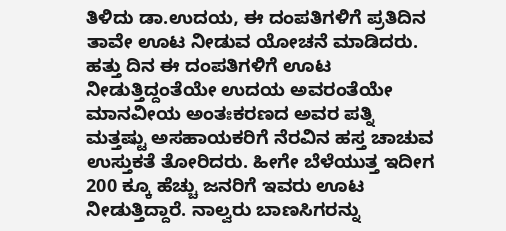ತಿಳಿದು ಡಾ.ಉದಯ, ಈ ದಂಪತಿಗಳಿಗೆ ಪ್ರತಿದಿನ ತಾವೇ ಊಟ ನೀಡುವ ಯೋಚನೆ ಮಾಡಿದರು. ಹತ್ತು ದಿನ ಈ ದಂಪತಿಗಳಿಗೆ ಊಟ ನೀಡುತ್ತಿದ್ದಂತೆಯೇ ಉದಯ ಅವರಂತೆಯೇ ಮಾನವೀಯ ಅಂತಃಕರಣದ ಅವರ ಪತ್ನಿ ಮತ್ತಷ್ಟು ಅಸಹಾಯಕರಿಗೆ ನೆರವಿನ ಹಸ್ತ ಚಾಚುವ ಉಸ್ತುಕತೆ ತೋರಿದರು. ಹೀಗೇ ಬೆಳೆಯುತ್ತ ಇದೀಗ 200 ಕ್ಕೂ ಹೆಚ್ಚು ಜನರಿಗೆ ಇವರು ಊಟ ನೀಡುತ್ತಿದ್ದಾರೆ. ನಾಲ್ವರು ಬಾಣಸಿಗರನ್ನು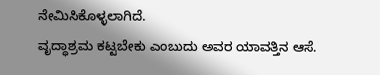ನೇಮಿಸಿಕೊಳ್ಳಲಾಗಿದೆ.
ವೃದ್ಧಾಶ್ರಮ ಕಟ್ಟಬೇಕು ಎಂಬುದು ಅವರ ಯಾವತ್ತಿನ ಆಸೆ.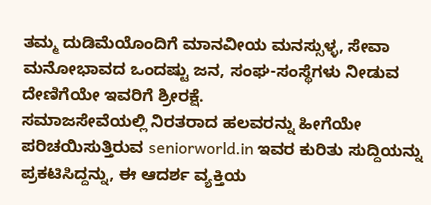ತಮ್ಮ ದುಡಿಮೆಯೊಂದಿಗೆ ಮಾನವೀಯ ಮನಸ್ಸುಳ್ಳ, ಸೇವಾ ಮನೋಭಾವದ ಒಂದಷ್ಟು ಜನ, ಸಂಘ-ಸಂಸ್ಥೆಗಳು ನೀಡುವ ದೇಣಿಗೆಯೇ ಇವರಿಗೆ ಶ್ರೀರಕ್ಷೆ.
ಸಮಾಜಸೇವೆಯಲ್ಲಿ ನಿರತರಾದ ಹಲವರನ್ನು ಹೀಗೆಯೇ ಪರಿಚಯಿಸುತ್ತಿರುವ seniorworld.in ಇವರ ಕುರಿತು ಸುದ್ದಿಯನ್ನು ಪ್ರಕಟಿಸಿದ್ದನ್ನು, ಈ ಆದರ್ಶ ವ್ಯಕ್ತಿಯ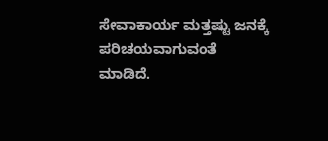ಸೇವಾಕಾರ್ಯ ಮತ್ತಷ್ಟು ಜನಕ್ಕೆ ಪರಿಚಯವಾಗುವಂತೆ ಮಾಡಿದೆ.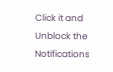Click it and Unblock the Notifications